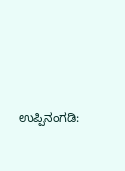ಉಪ್ಪಿನಂಗಡಿ: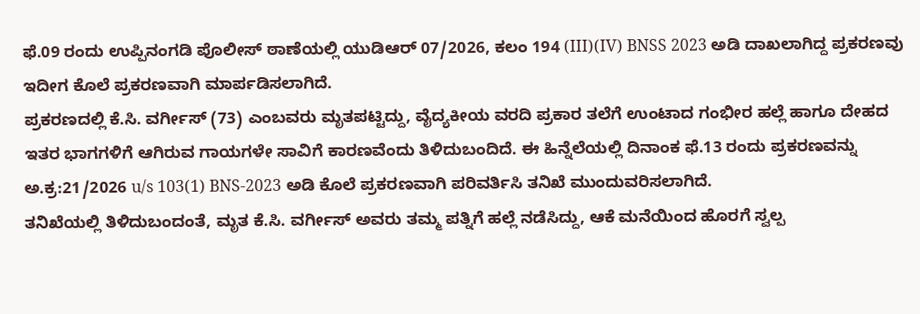ಫೆ.09 ರಂದು ಉಪ್ಪಿನಂಗಡಿ ಪೊಲೀಸ್ ಠಾಣೆಯಲ್ಲಿ ಯುಡಿಆರ್ 07/2026, ಕಲಂ 194 (III)(IV) BNSS 2023 ಅಡಿ ದಾಖಲಾಗಿದ್ದ ಪ್ರಕರಣವು ಇದೀಗ ಕೊಲೆ ಪ್ರಕರಣವಾಗಿ ಮಾರ್ಪಡಿಸಲಾಗಿದೆ.
ಪ್ರಕರಣದಲ್ಲಿ ಕೆ.ಸಿ. ವರ್ಗೀಸ್ (73) ಎಂಬವರು ಮೃತಪಟ್ಟಿದ್ದು, ವೈದ್ಯಕೀಯ ವರದಿ ಪ್ರಕಾರ ತಲೆಗೆ ಉಂಟಾದ ಗಂಭೀರ ಹಲ್ಲೆ ಹಾಗೂ ದೇಹದ ಇತರ ಭಾಗಗಳಿಗೆ ಆಗಿರುವ ಗಾಯಗಳೇ ಸಾವಿಗೆ ಕಾರಣವೆಂದು ತಿಳಿದುಬಂದಿದೆ. ಈ ಹಿನ್ನೆಲೆಯಲ್ಲಿ ದಿನಾಂಕ ಫೆ.13 ರಂದು ಪ್ರಕರಣವನ್ನು ಅ.ಕ್ರ:21/2026 u/s 103(1) BNS-2023 ಅಡಿ ಕೊಲೆ ಪ್ರಕರಣವಾಗಿ ಪರಿವರ್ತಿಸಿ ತನಿಖೆ ಮುಂದುವರಿಸಲಾಗಿದೆ.
ತನಿಖೆಯಲ್ಲಿ ತಿಳಿದುಬಂದಂತೆ, ಮೃತ ಕೆ.ಸಿ. ವರ್ಗೀಸ್ ಅವರು ತಮ್ಮ ಪತ್ನಿಗೆ ಹಲ್ಲೆ ನಡೆಸಿದ್ದು, ಆಕೆ ಮನೆಯಿಂದ ಹೊರಗೆ ಸ್ವಲ್ಪ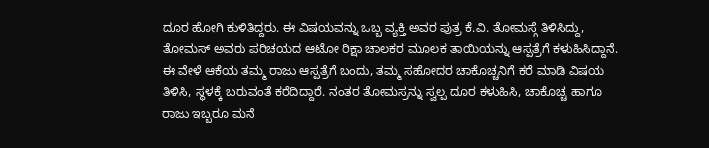ದೂರ ಹೋಗಿ ಕುಳಿತಿದ್ದರು. ಈ ವಿಷಯವನ್ನು ಒಬ್ಬ ವ್ಯಕ್ತಿ ಅವರ ಪುತ್ರ ಕೆ.ವಿ. ತೋಮಸ್ಗೆ ತಿಳಿಸಿದ್ದು, ತೋಮಸ್ ಅವರು ಪರಿಚಯದ ಆಟೋ ರಿಕ್ಷಾ ಚಾಲಕರ ಮೂಲಕ ತಾಯಿಯನ್ನು ಆಸ್ಪತ್ರೆಗೆ ಕಳುಹಿಸಿದ್ದಾನೆ.
ಈ ವೇಳೆ ಆಕೆಯ ತಮ್ಮ ರಾಜು ಆಸ್ಪತ್ರೆಗೆ ಬಂದು, ತಮ್ಮ ಸಹೋದರ ಚಾಕೊಚ್ಚನಿಗೆ ಕರೆ ಮಾಡಿ ವಿಷಯ ತಿಳಿಸಿ, ಸ್ಥಳಕ್ಕೆ ಬರುವಂತೆ ಕರೆದಿದ್ದಾರೆ. ನಂತರ ತೋಮಸ್ರನ್ನು ಸ್ವಲ್ಪ ದೂರ ಕಳುಹಿಸಿ, ಚಾಕೊಚ್ಚ ಹಾಗೂ ರಾಜು ಇಬ್ಬರೂ ಮನೆ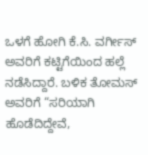ಒಳಗೆ ಹೋಗಿ ಕೆ.ಸಿ. ವರ್ಗೀಸ್ ಅವರಿಗೆ ಕಟ್ಟಿಗೆಯಿಂದ ಹಲ್ಲೆ ನಡೆಸಿದ್ದಾರೆ. ಬಳಿಕ ತೋಮಸ್ ಅವರಿಗೆ “ಸರಿಯಾಗಿ ಹೊಡೆದಿದ್ದೇವೆ,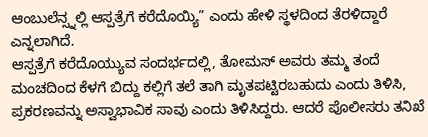ಆಂಬುಲೆನ್ಸ್ನಲ್ಲಿ ಆಸ್ಪತ್ರೆಗೆ ಕರೆದೊಯ್ಯಿ” ಎಂದು ಹೇಳಿ ಸ್ಥಳದಿಂದ ತೆರಳಿದ್ದಾರೆ ಎನ್ನಲಾಗಿದೆ.
ಆಸ್ಪತ್ರೆಗೆ ಕರೆದೊಯ್ಯುವ ಸಂದರ್ಭದಲ್ಲಿ, ತೋಮಸ್ ಅವರು ತಮ್ಮ ತಂದೆ ಮಂಚದಿಂದ ಕೆಳಗೆ ಬಿದ್ದು ಕಲ್ಲಿಗೆ ತಲೆ ತಾಗಿ ಮೃತಪಟ್ಟಿರಬಹುದು ಎಂದು ತಿಳಿಸಿ, ಪ್ರಕರಣವನ್ನು ಅಸ್ವಾಭಾವಿಕ ಸಾವು ಎಂದು ತಿಳಿಸಿದ್ದರು. ಆದರೆ ಪೊಲೀಸರು ತನಿಖೆ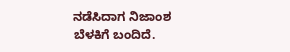ನಡೆಸಿದಾಗ ನಿಜಾಂಶ ಬೆಳಕಿಗೆ ಬಂದಿದೆ.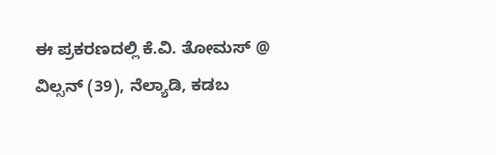ಈ ಪ್ರಕರಣದಲ್ಲಿ ಕೆ.ವಿ. ತೋಮಸ್ @ ವಿಲ್ಸನ್ (39), ನೆಲ್ಯಾಡಿ, ಕಡಬ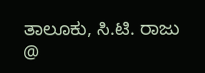ತಾಲೂಕು, ಸಿ.ಟಿ. ರಾಜು @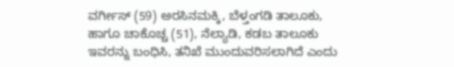ವರ್ಗೀಸ್ (59) ಅರಸಿನಮಕ್ಕಿ, ಬೆಳ್ತಂಗಡಿ ತಾಲೂಕು, ಹಾಗೂ ಚಾಕೊಚ್ಚ (51), ನೆಲ್ಯಾಡಿ, ಕಡಬ ತಾಲೂಕು ಇವರನ್ನು ಬಂಧಿಸಿ, ತನಿಖೆ ಮುಂದುವರಿಸಲಾಗಿದೆ ಎಂದು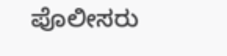ಪೊಲೀಸರು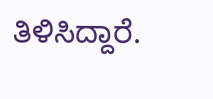ತಿಳಿಸಿದ್ದಾರೆ.